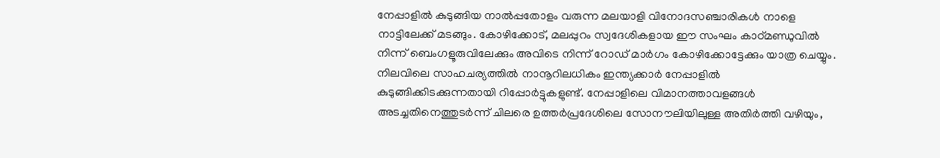നേപ്പാളിൽ കുടുങ്ങിയ നാൽപ്പതോളം വരുന്ന മലയാളി വിനോദസഞ്ചാരികൾ നാളെ നാട്ടിലേക്ക് മടങ്ങും. കോഴിക്കോട്, മലപ്പുറം സ്വദേശികളായ ഈ സംഘം കാഠ്മണ്ഡുവിൽ നിന്ന് ബെംഗളൂരുവിലേക്കും അവിടെ നിന്ന് റോഡ് മാർഗം കോഴിക്കോട്ടേക്കും യാത്ര ചെയ്യും.
നിലവിലെ സാഹചര്യത്തിൽ നാനൂറിലധികം ഇന്ത്യക്കാർ നേപ്പാളിൽ കുടുങ്ങിക്കിടക്കുന്നതായി റിപ്പോർട്ടുകളുണ്ട്. നേപ്പാളിലെ വിമാനത്താവളങ്ങൾ അടച്ചതിനെത്തുടർന്ന് ചിലരെ ഉത്തർപ്രദേശിലെ സോനൗലിയിലുള്ള അതിർത്തി വഴിയും,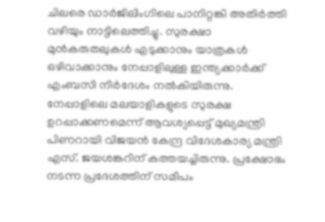ചിലരെ ഡാർജിലിംഗിലെ പാനിറ്റങ്കി അതിർത്തി വഴിയും നാട്ടിലെത്തിച്ചു. സുരക്ഷാ മുൻകരുതലുകൾ എടുക്കാനും യാത്രകൾ ഒഴിവാക്കാനും നേപ്പാളിലുള്ള ഇന്ത്യക്കാർക്ക് എംബസി നിർദേശം നൽകിയിരുന്നു.
നേപ്പാളിലെ മലയാളികളുടെ സുരക്ഷ ഉറപ്പാക്കണമെന്ന് ആവശ്യപ്പെട്ട് മുഖ്യമന്ത്രി പിണറായി വിജയൻ കേന്ദ്ര വിദേശകാര്യ മന്ത്രി എസ്. ജയശങ്കറിന് കത്തയച്ചിരുന്നു. പ്രക്ഷോഭം നടന്ന പ്രദേശത്തിന് സമീപം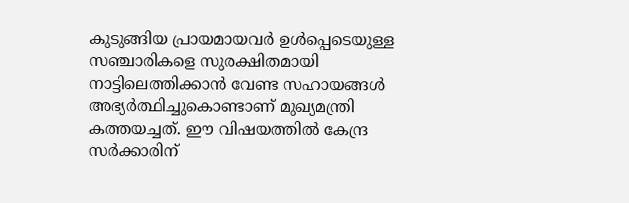കുടുങ്ങിയ പ്രായമായവർ ഉൾപ്പെടെയുള്ള സഞ്ചാരികളെ സുരക്ഷിതമായി നാട്ടിലെത്തിക്കാൻ വേണ്ട സഹായങ്ങൾ അഭ്യർത്ഥിച്ചുകൊണ്ടാണ് മുഖ്യമന്ത്രി കത്തയച്ചത്. ഈ വിഷയത്തിൽ കേന്ദ്ര സർക്കാരിന്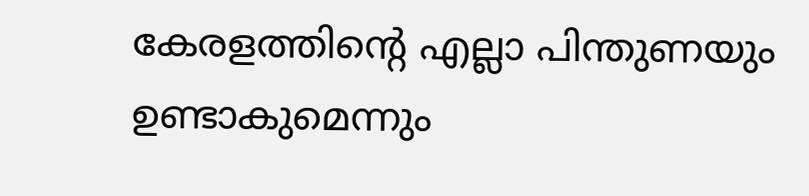കേരളത്തിന്റെ എല്ലാ പിന്തുണയും ഉണ്ടാകുമെന്നും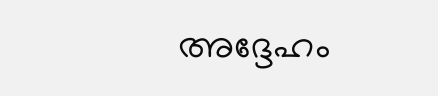അദ്ദേഹം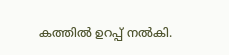കത്തിൽ ഉറപ്പ് നൽകി.